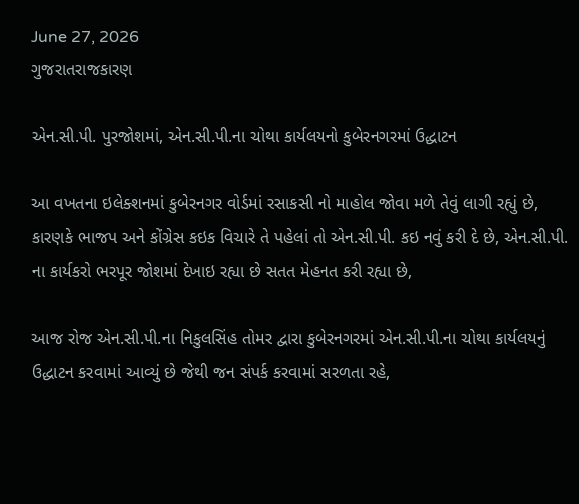June 27, 2026
ગુજરાતરાજકારણ

એન.સી.પી. પુરજોશમાં, એન.સી.પી.ના ચોથા કાર્યલયનો કુબેરનગરમાં ઉદ્ધાટન

આ વખતના ઇલેક્શનમાં કુબેરનગર વોર્ડમાં રસાકસી નો માહોલ જોવા મળે તેવું લાગી રહ્યું છે, કારણકે ભાજપ અને કોંગ્રેસ કઇક વિચારે તે પહેલાં તો એન.સી.પી. કઇ નવું કરી દે છે, એન.સી.પી. ના કાર્યકરો ભરપૂર જોશમાં દેખાઇ રહ્યા છે સતત મેહનત કરી રહ્યા છે,

આજ રોજ એન.સી.પી.ના નિકુલસિંહ તોમર દ્વારા કુબેરનગરમાં એન.સી.પી.ના ચોથા કાર્યલયનું ઉદ્ધાટન કરવામાં આવ્યું છે જેથી જન સંપર્ક કરવામાં સરળતા રહે,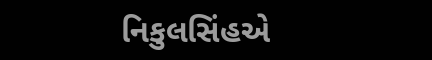નિકુલસિંહએ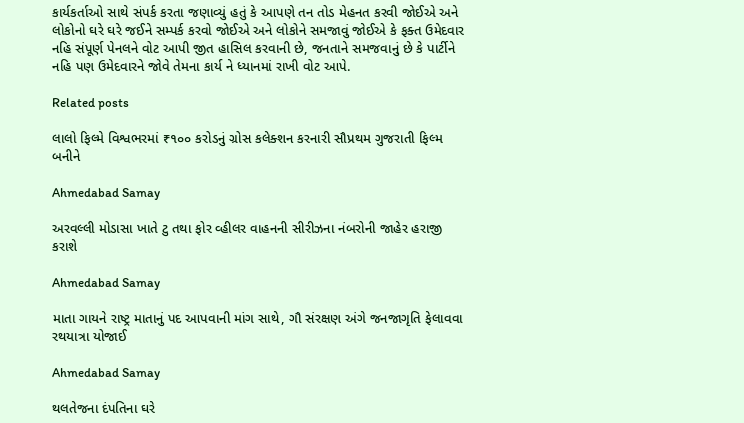કાર્યકર્તાઓ સાથે સંપર્ક કરતા જણાવ્યું હતું કે આપણે તન તોડ મેહનત કરવી જોઈએ અને લોકોનો ઘરે ઘરે જઈને સમ્પર્ક કરવો જોઈએ અને લોકોને સમજાવું જોઈએ કે ફક્ત ઉમેદવાર નહિ સંપૂર્ણ પેનલને વોટ આપી જીત હાસિલ કરવાની છે, જનતાને સમજવાનું છે કે પાર્ટીને નહિ પણ ઉમેદવારને જોવે તેમના કાર્ય ને ધ્યાનમાં રાખી વોટ આપે.

Related posts

લાલો ફિલ્મે વિશ્વભરમાં ₹૧૦૦ કરોડનું ગ્રોસ કલેક્શન કરનારી સૌપ્રથમ ગુજરાતી ફિલ્મ બનીને

Ahmedabad Samay

અરવલ્લી મોડાસા ખાતે ટુ તથા ફોર વ્હીલર વાહનની સીરીઝના નંબરોની જાહેર હરાજી કરાશે

Ahmedabad Samay

માતા ગાયને રાષ્ટ્ર માતાનું પદ આપવાની માંગ સાથે, ગૌ સંરક્ષણ અંગે જનજાગૃતિ ફેલાવવા રથયાત્રા યોજાઈ

Ahmedabad Samay

થલતેજના દંપતિના ઘરે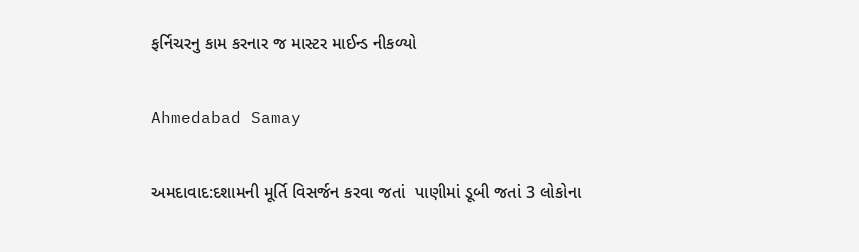ફર્નિચરનુ કામ કરનાર જ માસ્ટર માઈન્ડ નીકળ્યો

Ahmedabad Samay

અમદાવાદ:દશામની મૂર્તિ વિસર્જન કરવા જતાં  પાણીમાં ડૂબી જતાં 3 લોકોના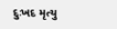દુઃખદ મૃત્યુ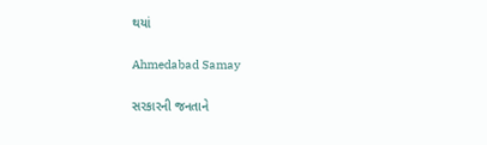થયાં

Ahmedabad Samay

સરકારની જનતાને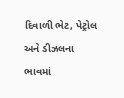દિવાળી ભેટ, પેટ્રોલ અને ડીઝલના ભાવમાં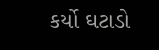કર્યો ઘટાડો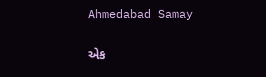Ahmedabad Samay

એક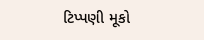ટિપ્પણી મૂકો